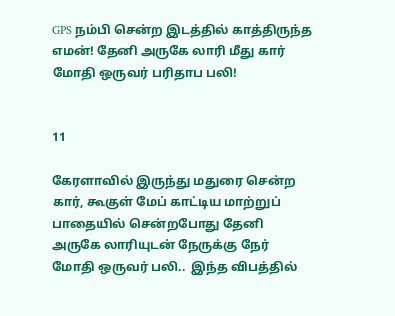GPS நம்பி சென்ற இடத்தில் காத்திருந்த எமன்! தேனி அருகே லாரி மீது கார் மோதி ஒருவர் பரிதாப பலி!


11

கேரளாவில் இருந்து மதுரை சென்ற கார், கூகுள் மேப் காட்டிய மாற்றுப் பாதையில் சென்றபோது தேனி அருகே லாரியுடன் நேருக்கு நேர் மோதி ஒருவர் பலி..  இந்த விபத்தில்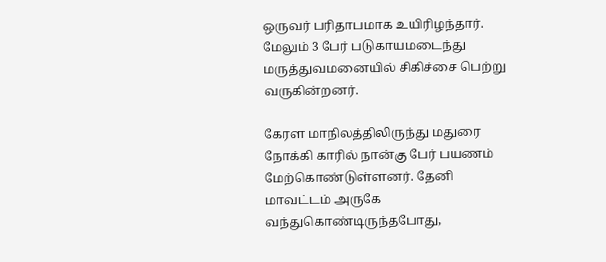ஒருவர் பரிதாபமாக உயிரிழந்தார். மேலும் 3 பேர் படுகாயமடைந்து மருத்துவமனையில் சிகிச்சை பெற்று வருகின்றனர்.

கேரள மாநிலத்திலிருந்து மதுரை நோக்கி காரில் நான்கு பேர் பயணம் மேற்கொண்டுள்ளனர். தேனி மாவட்டம் அருகே வந்துகொண்டிருந்தபோது,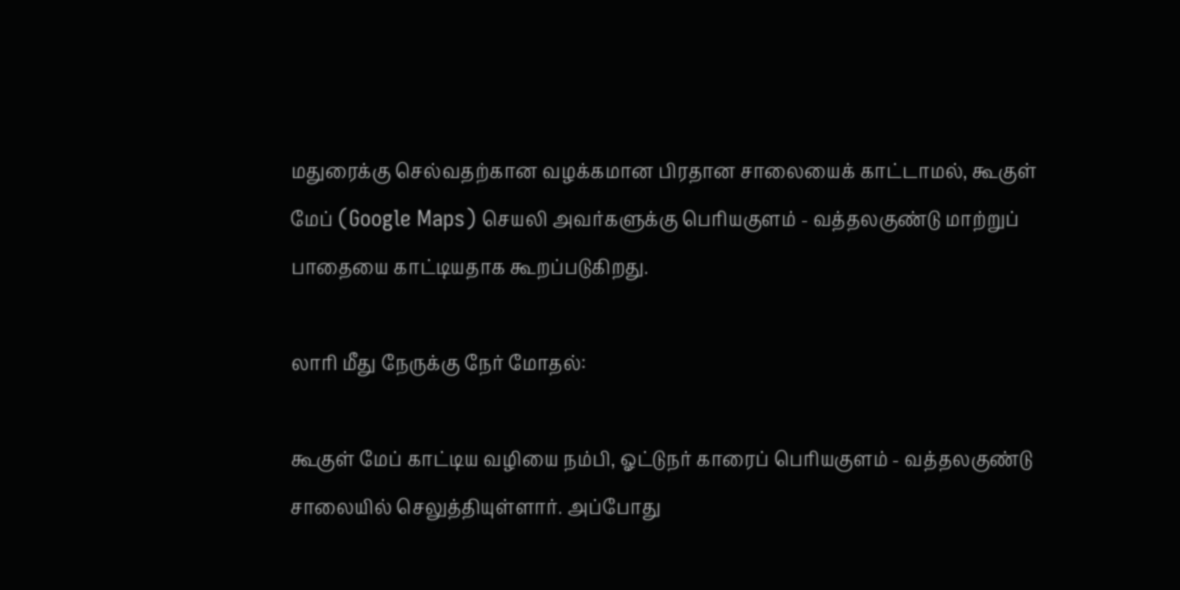மதுரைக்கு செல்வதற்கான வழக்கமான பிரதான சாலையைக் காட்டாமல், கூகுள் மேப் (Google Maps) செயலி அவர்களுக்கு பெரியகுளம் - வத்தலகுண்டு மாற்றுப் பாதையை காட்டியதாக கூறப்படுகிறது.

லாரி மீது நேருக்கு நேர் மோதல்:

கூகுள் மேப் காட்டிய வழியை நம்பி, ஓட்டுநர் காரைப் பெரியகுளம் - வத்தலகுண்டு சாலையில் செலுத்தியுள்ளார். அப்போது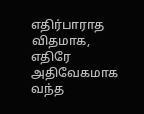எதிர்பாராத விதமாக, எதிரே அதிவேகமாக வந்த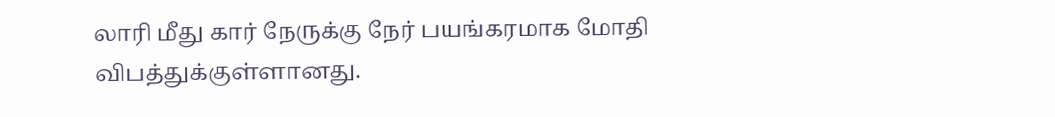லாரி மீது கார் நேருக்கு நேர் பயங்கரமாக மோதி விபத்துக்குள்ளானது.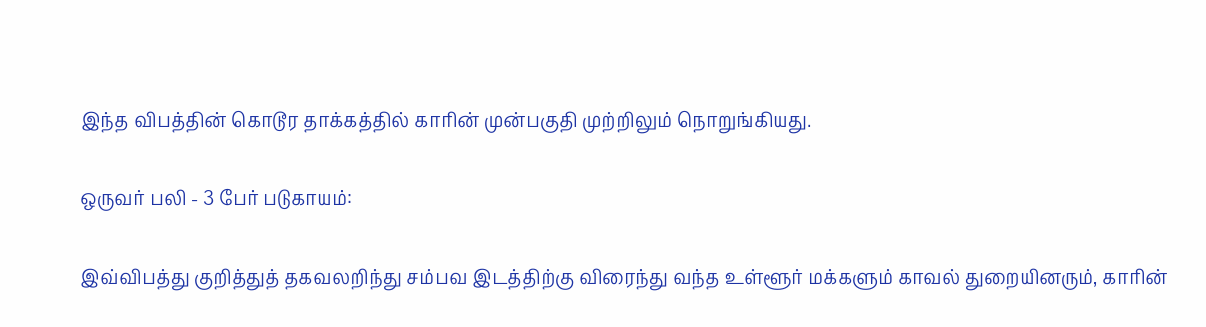இந்த விபத்தின் கொடூர தாக்கத்தில் காரின் முன்பகுதி முற்றிலும் நொறுங்கியது.

ஒருவர் பலி - 3 பேர் படுகாயம்:

இவ்விபத்து குறித்துத் தகவலறிந்து சம்பவ இடத்திற்கு விரைந்து வந்த உள்ளூர் மக்களும் காவல் துறையினரும், காரின்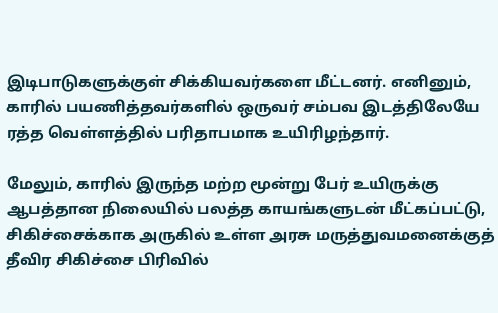இடிபாடுகளுக்குள் சிக்கியவர்களை மீட்டனர். எனினும், காரில் பயணித்தவர்களில் ஒருவர் சம்பவ இடத்திலேயே ரத்த வெள்ளத்தில் பரிதாபமாக உயிரிழந்தார்.

மேலும், காரில் இருந்த மற்ற மூன்று பேர் உயிருக்கு ஆபத்தான நிலையில் பலத்த காயங்களுடன் மீட்கப்பட்டு, சிகிச்சைக்காக அருகில் உள்ள அரசு மருத்துவமனைக்குத் தீவிர சிகிச்சை பிரிவில்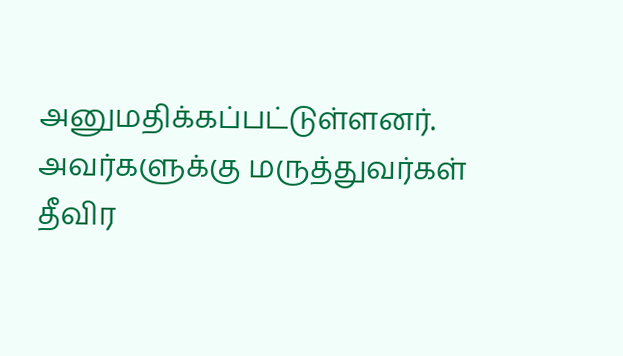அனுமதிக்கப்பட்டுள்ளனர். அவர்களுக்கு மருத்துவர்கள் தீவிர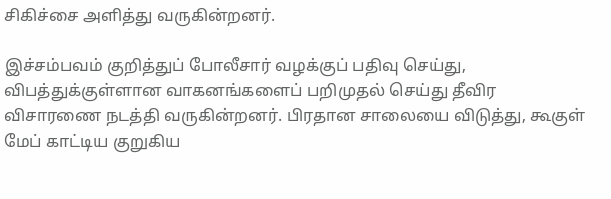சிகிச்சை அளித்து வருகின்றனர்.

இச்சம்பவம் குறித்துப் போலீசார் வழக்குப் பதிவு செய்து, விபத்துக்குள்ளான வாகனங்களைப் பறிமுதல் செய்து தீவிர விசாரணை நடத்தி வருகின்றனர். பிரதான சாலையை விடுத்து, கூகுள் மேப் காட்டிய குறுகிய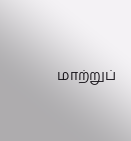மாற்றுப்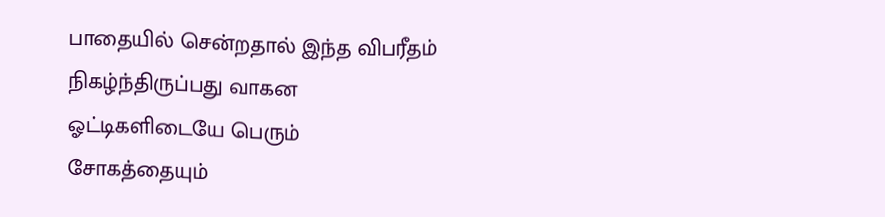பாதையில் சென்றதால் இந்த விபரீதம் நிகழ்ந்திருப்பது வாகன ஓட்டிகளிடையே பெரும் சோகத்தையும்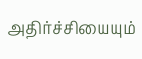அதிர்ச்சியையும்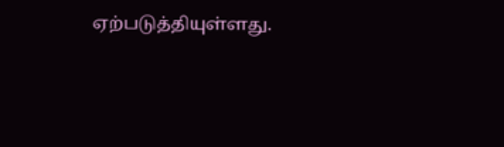ஏற்படுத்தியுள்ளது.